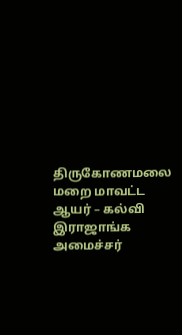திருகோணமலை மறை மாவட்ட ஆயர் – கல்வி இராஜாங்க அமைச்சர்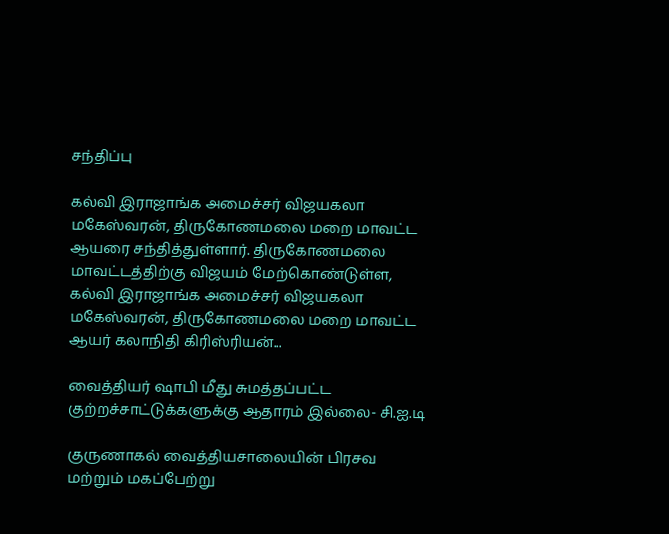சந்திப்பு

கல்வி இராஜாங்க அமைச்சர் விஜயகலா மகேஸ்வரன், திருகோணமலை மறை மாவட்ட ஆயரை சந்தித்துள்ளார். திருகோணமலை மாவட்டத்திற்கு விஜயம் மேற்கொண்டுள்ள, கல்வி இராஜாங்க அமைச்சர் விஜயகலா மகேஸ்வரன், திருகோணமலை மறை மாவட்ட ஆயர் கலாநிதி கிரிஸ்ரியன்...

வைத்தியர் ஷாபி மீது சுமத்தப்பட்ட குற்றச்சாட்டுக்களுக்கு ஆதாரம் இல்லை- சி.ஐ.டி

குருணாகல் வைத்தியசாலையின் பிரசவ மற்றும் மகப்பேற்று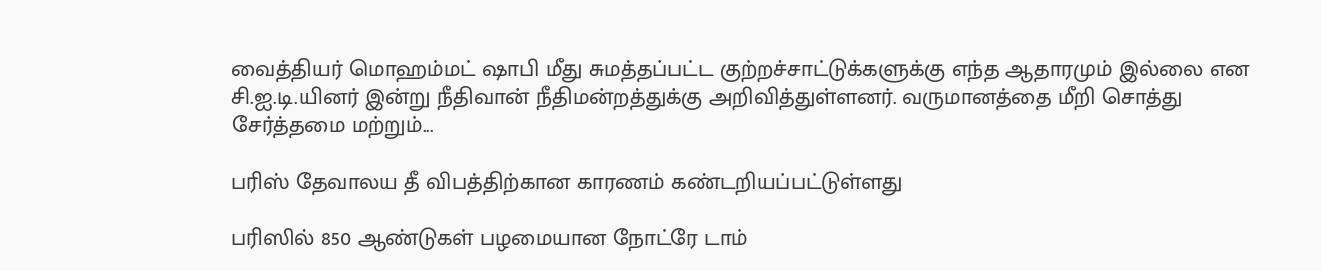வைத்தியர் மொஹம்மட் ஷாபி மீது சுமத்தப்பட்ட குற்றச்சாட்டுக்களுக்கு எந்த ஆதாரமும் இல்லை என சி.ஐ.டி.யினர் இன்று நீதிவான் நீதிமன்றத்துக்கு அறிவித்துள்ளனர். வருமானத்தை மீறி சொத்து சேர்த்தமை மற்றும்...

பரிஸ் தேவாலய தீ விபத்திற்கான காரணம் கண்டறியப்பட்டுள்ளது

பரிஸில் 850 ஆண்டுகள் பழமையான நோட்ரே டாம்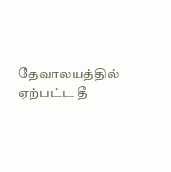தேவாலயத்தில் ஏற்பட்ட தீ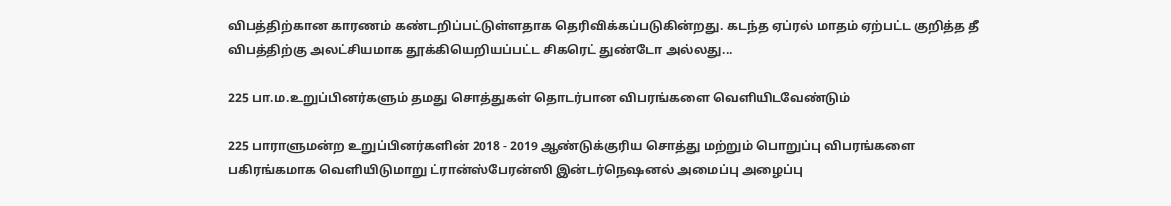விபத்திற்கான காரணம் கண்டறிப்பட்டுள்ளதாக தெரிவிக்கப்படுகின்றது. கடந்த ஏப்ரல் மாதம் ஏற்பட்ட குறித்த தீ விபத்திற்கு அலட்சியமாக தூக்கியெறியப்பட்ட சிகரெட் துண்டோ அல்லது...

225 பா.ம.உறுப்பினர்களும் தமது சொத்துகள் தொடர்பான விபரங்களை வெளியிடவேண்டும்

225 பாராளுமன்ற உறுப்பினர்களின் 2018 - 2019 ஆண்டுக்குரிய சொத்து மற்றும் பொறுப்பு விபரங்களை பகிரங்கமாக வெளியிடுமாறு ட்ரான்ஸ்பேரன்ஸி இன்டர்நெஷனல் அமைப்பு அழைப்பு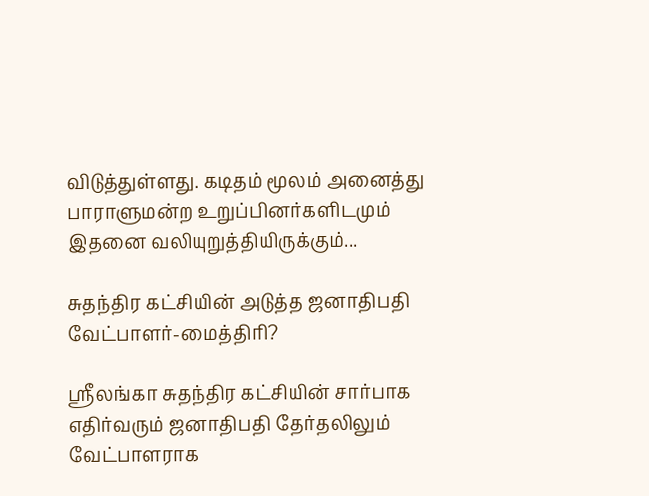விடுத்துள்ளது. கடிதம் மூலம் அனைத்து பாராளுமன்ற உறுப்பினர்களிடமும் இதனை வலியுறுத்தியிருக்கும்...

சுதந்திர கட்சியின் அடுத்த ஜனாதிபதி வேட்பாளர்-மைத்திரி?

ஸ்ரீலங்கா சுதந்திர கட்சியின் சார்பாக எதிர்வரும் ஜனாதிபதி தேர்தலிலும் வேட்பாளராக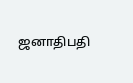ஜனாதிபதி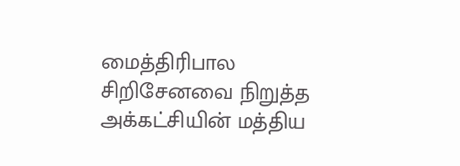மைத்திரிபால சிறிசேனவை நிறுத்த அக்கட்சியின் மத்திய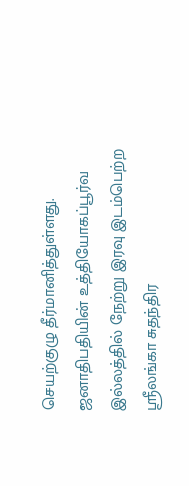செயற்குழு தீர்மானித்துள்ளது. ஜனாதிபதியின் உத்தியோகப்பூர்வ இல்லத்தில் நேற்று இரவு இடம்பெற்ற ஸ்ரீலங்கா சுதந்திர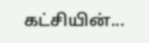கட்சியின்...